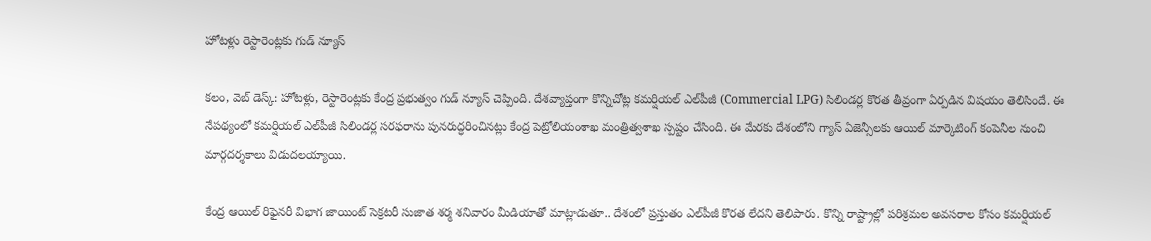హోటళ్లు రెస్టారెంట్లకు గుడ్ న్యూస్

కలం, వెబ్ డెస్క్: హోటళ్లు, రెస్టారెంట్లకు కేంద్ర ప్రభుత్వం గుడ్ న్యూస్ చెప్పింది. దేశవ్యాప్తంగా కొన్నిచోట్ల కమర్షియల్ ఎల్‌పీజీ (Commercial LPG) సిలిండర్ల కొరత తీవ్రంగా ఏర్పడిన విషయం తెలిసిందే. ఈ నేపథ్యంలో కమర్షియల్ ఎల్‌పీజీ సిలిండర్ల సరఫరాను పునరుద్ధరించినట్లు కేంద్ర పెట్రోలియంశాఖ మంత్రిత్వశాఖ స్పష్టం చేసింది. ఈ మేరకు దేశంలోని గ్యాస్ ఏజెన్సీలకు ఆయిల్ మార్కెటింగ్ కంపెనీల నుంచి మార్గదర్శకాలు విడుదలయ్యాయి.

కేంద్ర ఆయిల్ రిఫైనరీ విభాగ జాయింట్ సెక్రటరీ సుజాత శర్మ శనివారం మీడియాతో మాట్లాడుతూ.. దేశంలో ప్రస్తుతం ఎల్‌పీజీ కొరత లేదని తెలిపారు. కొన్ని రాష్ట్రాల్లో పరిశ్రమల అవసరాల కోసం కమర్షియల్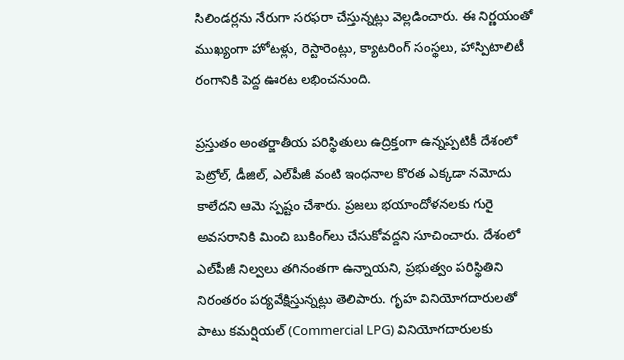సిలిండర్లను నేరుగా సరఫరా చేస్తున్నట్లు వెల్లడించారు. ఈ నిర్ణయంతో ముఖ్యంగా హోటళ్లు, రెస్టారెంట్లు, క్యాటరింగ్ సంస్థలు, హాస్పిటాలిటీ రంగానికి పెద్ద ఊరట లభించనుంది.

ప్రస్తుతం అంతర్జాతీయ పరిస్థితులు ఉద్రిక్తంగా ఉన్నప్పటికీ దేశంలో పెట్రోల్, డీజిల్, ఎల్‌పీజీ వంటి ఇంధనాల కొరత ఎక్కడా నమోదు కాలేదని ఆమె స్పష్టం చేశారు. ప్రజలు భయాందోళనలకు గురై అవసరానికి మించి బుకింగ్‌లు చేసుకోవద్దని సూచించారు. దేశంలో ఎల్‌పీజీ నిల్వలు తగినంతగా ఉన్నాయని, ప్రభుత్వం పరిస్థితిని నిరంతరం పర్యవేక్షిస్తున్నట్లు తెలిపారు. గృహ వినియోగదారులతో పాటు కమర్షియల్ (Commercial LPG) వినియోగదారులకు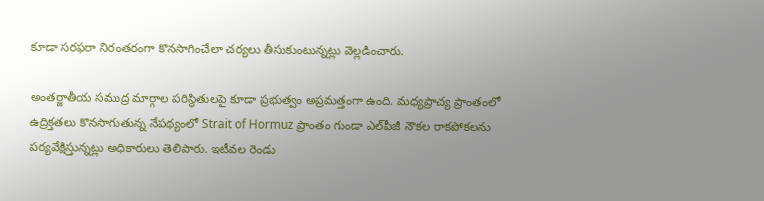కూడా సరఫరా నిరంతరంగా కొనసాగించేలా చర్యలు తీసుకుంటున్నట్లు వెల్లడించారు.

అంతర్జాతీయ సముద్ర మార్గాల పరిస్థితులపై కూడా ప్రభుత్వం అప్రమత్తంగా ఉంది. మధ్యప్రాచ్య ప్రాంతంలో ఉద్రిక్తతలు కొనసాగుతున్న నేపథ్యంలో Strait of Hormuz ప్రాంతం గుండా ఎల్‌పీజీ నౌకల రాకపోకలను పర్యవేక్షిస్తున్నట్లు అధికారులు తెలిపారు. ఇటీవల రెండు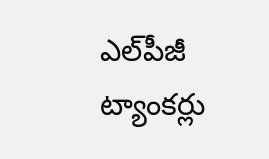ఎల్‌పీజీ ట్యాంకర్లు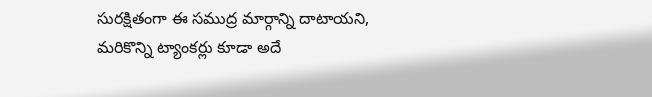సురక్షితంగా ఈ సముద్ర మార్గాన్ని దాటాయని, మరికొన్ని ట్యాంకర్లు కూడా అదే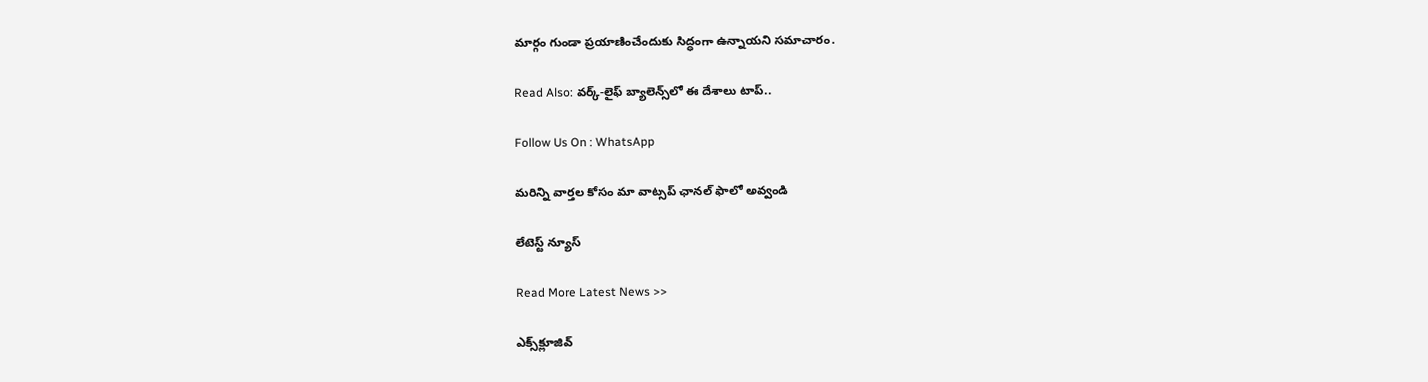మార్గం గుండా ప్రయాణించేందుకు సిద్ధంగా ఉన్నాయని సమాచారం.

Read Also: వర్క్-లైఫ్ బ్యాలెన్స్‌లో ఈ దేశాలు టాప్..

Follow Us On : WhatsApp

మ‌రిన్ని వార్త‌ల కోసం మా వాట్స‌ప్ ఛాన‌ల్ ఫాలో అవ్వండి

లేటెస్ట్ న్యూస్‌

Read More Latest News >>

ఎక్స్‌క్లూజివ్‌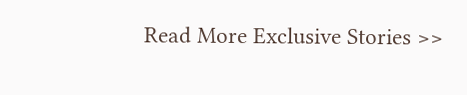Read More Exclusive Stories >>